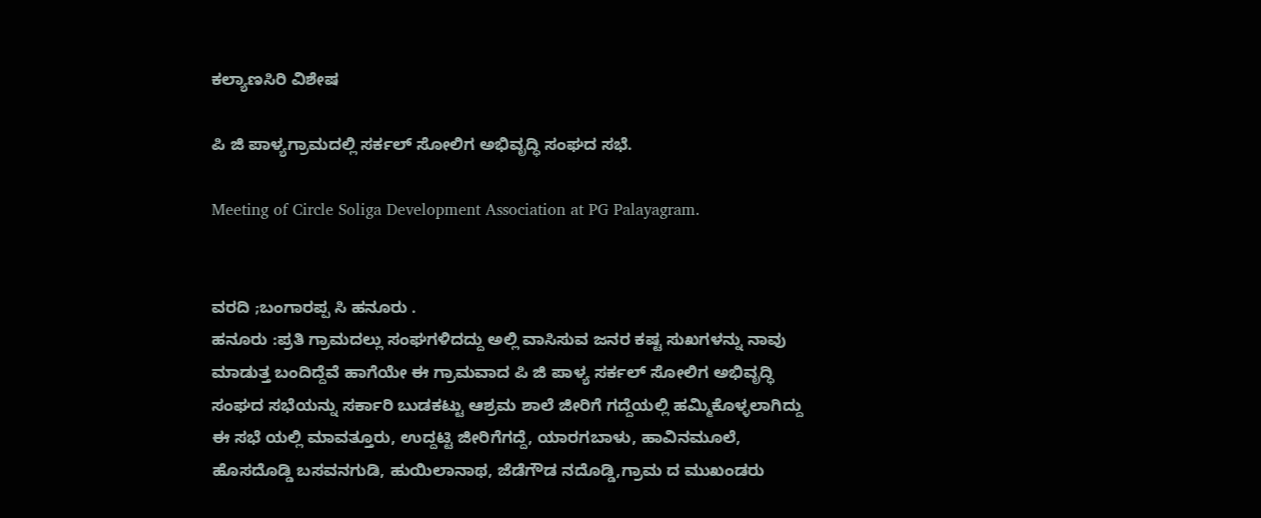ಕಲ್ಯಾಣಸಿರಿ ವಿಶೇಷ

ಪಿ ಜಿ ಪಾಳ್ಯಗ್ರಾಮದಲ್ಲಿ ಸರ್ಕಲ್ ಸೋಲಿಗ ಅಭಿವೃದ್ಧಿ ಸಂಘದ ಸಭೆ.

Meeting of Circle Soliga Development Association at PG Palayagram.


ವರದಿ ;ಬಂಗಾರಪ್ಪ ಸಿ ಹನೂರು .
ಹನೂರು :ಪ್ರತಿ ಗ್ರಾಮದಲ್ಲು ಸಂಘಗಳಿದದ್ದು ಅಲ್ಲಿ ವಾಸಿಸುವ ಜನರ ಕಷ್ಟ ಸುಖಗಳನ್ನು ನಾವು ಮಾಡುತ್ತ ಬಂದಿದ್ದೆವೆ ಹಾಗೆಯೇ ಈ ಗ್ರಾಮವಾದ ಪಿ ಜಿ ಪಾಳ್ಯ ಸರ್ಕಲ್ ಸೋಲಿಗ ಅಭಿವೃದ್ಧಿ ಸಂಘದ ಸಭೆಯನ್ನು ಸರ್ಕಾರಿ ಬುಡಕಟ್ಟು ಆಶ್ರಮ ಶಾಲೆ ಜೀರಿಗೆ ಗದ್ದೆಯಲ್ಲಿ ಹಮ್ಮಿಕೊಳ್ಳಲಾಗಿದ್ದು ಈ ಸಭೆ ಯಲ್ಲಿ ಮಾವತ್ತೂರು, ಉದ್ದಟ್ಟಿ ಜೀರಿಗೆಗದ್ದೆ, ಯಾರಗಬಾಳು, ಹಾವಿನಮೂಲೆ, ಹೊಸದೊಡ್ಡಿ ಬಸವನಗುಡಿ, ಹುಯಿಲಾನಾಥ, ಜೆಡೆಗೌಡ ನದೊಡ್ಡಿ,ಗ್ರಾಮ ದ ಮುಖಂಡರು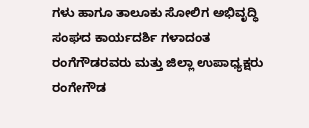ಗಳು ಹಾಗೂ ತಾಲೂಕು ಸೋಲಿಗ ಅಭಿವೃದ್ಧಿ ಸಂಘದ ಕಾರ್ಯದರ್ಶಿ ಗಳಾದಂತ ರಂಗೆಗೌಡರವರು ಮತ್ತು ಜಿಲ್ಲಾ ಉಪಾಧ್ಯಕ್ಷರು ರಂಗೇಗೌಡ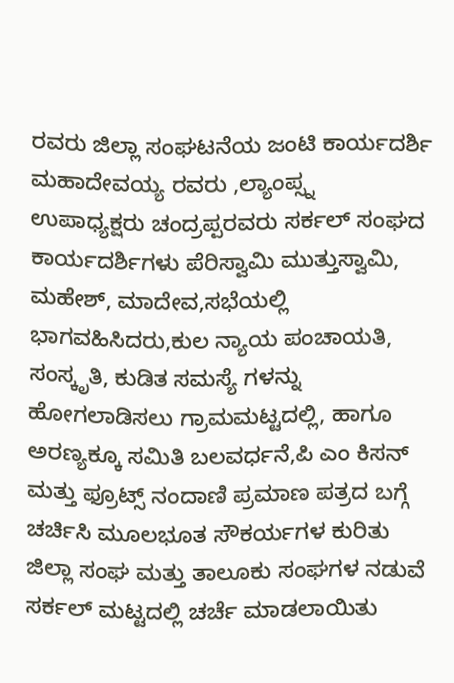ರವರು ಜಿಲ್ಲಾ ಸಂಘಟನೆಯ ಜಂಟಿ ಕಾರ್ಯದರ್ಶಿ ಮಹಾದೇವಯ್ಯ ರವರು ,ಲ್ಯಾಂಪ್ಸ್ನ ಉಪಾಧ್ಯಕ್ಷರು ಚಂದ್ರಪ್ಪರವರು ಸರ್ಕಲ್ ಸಂಘದ ಕಾರ್ಯದರ್ಶಿಗಳು ಪೆರಿಸ್ವಾಮಿ ಮುತ್ತುಸ್ವಾಮಿ, ಮಹೇಶ್, ಮಾದೇವ,ಸಭೆಯಲ್ಲಿ ಭಾಗವಹಿಸಿದರು,ಕುಲ ನ್ಯಾಯ ಪಂಚಾಯತಿ, ಸಂಸ್ಕೃತಿ, ಕುಡಿತ ಸಮಸ್ಯೆ ಗಳನ್ನು ಹೋಗಲಾಡಿಸಲು ಗ್ರಾಮಮಟ್ಟದಲ್ಲಿ, ಹಾಗೂ ಅರಣ್ಯಕ್ಕೂ ಸಮಿತಿ ಬಲವರ್ಧನೆ,ಪಿ ಎಂ ಕಿಸನ್ ಮತ್ತು ಫ್ರೂಟ್ಸ್ ನಂದಾಣಿ ಪ್ರಮಾಣ ಪತ್ರದ ಬಗ್ಗೆ ಚರ್ಚಿಸಿ ಮೂಲಭೂತ ಸೌಕರ್ಯಗಳ ಕುರಿತು ಜಿಲ್ಲಾ ಸಂಘ ಮತ್ತು ತಾಲೂಕು ಸಂಘಗಳ ನಡುವೆ ಸರ್ಕಲ್ ಮಟ್ಟದಲ್ಲಿ ಚರ್ಚೆ ಮಾಡಲಾಯಿತು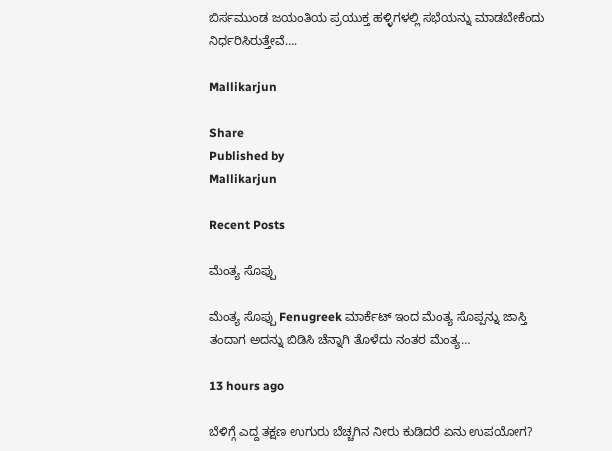ಬಿರ್ಸಮುಂಡ ಜಯಂತಿಯ ಪ್ರಯುಕ್ತ ಹಳ್ಳಿಗಳಲ್ಲಿ ಸಭೆಯನ್ನು ಮಾಡಬೇಕೆಂದು ನಿರ್ಧರಿಸಿರುತ್ತೇವೆ….

Mallikarjun

Share
Published by
Mallikarjun

Recent Posts

ಮೆಂತ್ಯ ಸೊಪ್ಪು

ಮೆಂತ್ಯ ಸೊಪ್ಪು Fenugreek ಮಾರ್ಕೆಟ್ ಇಂದ ಮೆಂತ್ಯ ಸೊಪ್ಪನ್ನು ಜಾಸ್ತಿ ತಂದಾಗ ಅದನ್ನು ಬಿಡಿಸಿ ಚೆನ್ನಾಗಿ ತೊಳೆದು ನಂತರ ಮೆಂತ್ಯ…

13 hours ago

ಬೆಳಿಗ್ಗೆ ಎದ್ದ ತಕ್ಷಣ ಉಗುರು ಬೆಚ್ಚಗಿನ ನೀರು ಕುಡಿದರೆ ಏನು ಉಪಯೋಗ?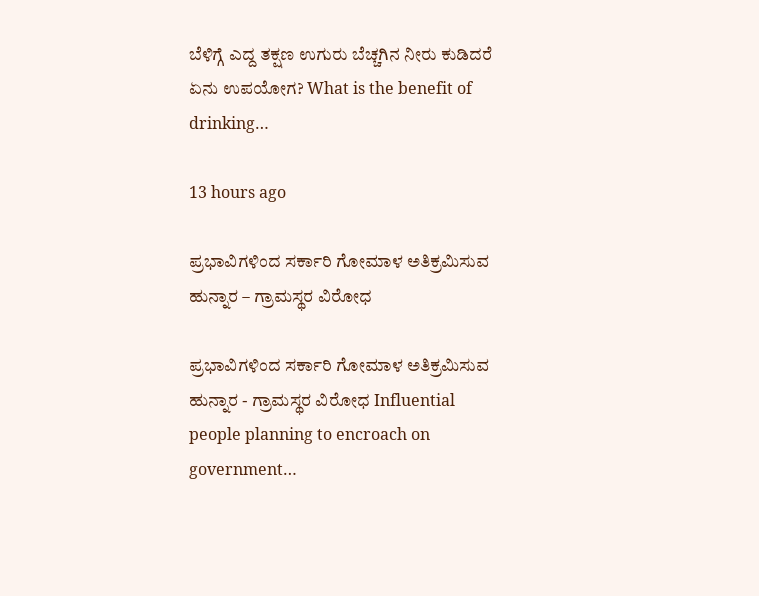ಬೆಳಿಗ್ಗೆ ಎದ್ದ ತಕ್ಷಣ ಉಗುರು ಬೆಚ್ಚಗಿನ ನೀರು ಕುಡಿದರೆ ಏನು ಉಪಯೋಗ? What is the benefit of drinking…

13 hours ago

ಪ್ರಭಾವಿಗಳಿಂದ ಸರ್ಕಾರಿ ಗೋಮಾಳ ಅತಿಕ್ರಮಿಸುವ ಹುನ್ನಾರ – ಗ್ರಾಮಸ್ಥರ ವಿರೋಧ

ಪ್ರಭಾವಿಗಳಿಂದ ಸರ್ಕಾರಿ ಗೋಮಾಳ ಅತಿಕ್ರಮಿಸುವ ಹುನ್ನಾರ - ಗ್ರಾಮಸ್ಥರ ವಿರೋಧ Influential people planning to encroach on government…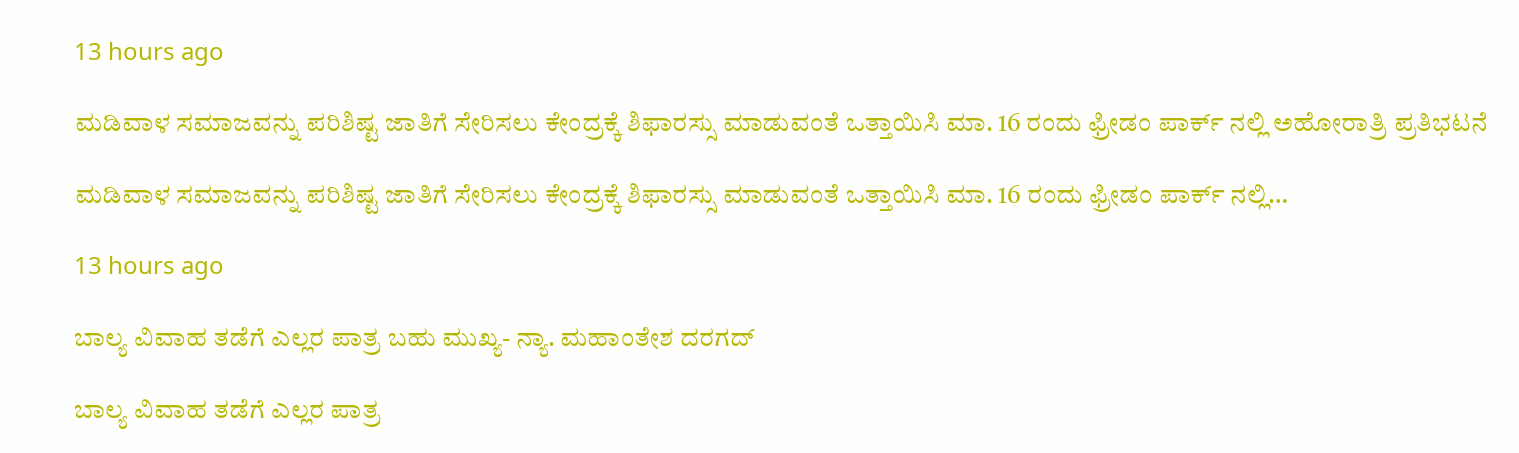13 hours ago

ಮಡಿವಾಳ ಸಮಾಜವನ್ನು ಪರಿಶಿಷ್ಟ ಜಾತಿಗೆ ಸೇರಿಸಲು ಕೇಂದ್ರಕ್ಕೆ ಶಿಫಾರಸ್ಸು ಮಾಡುವಂತೆ ಒತ್ತಾಯಿಸಿ ಮಾ. 16 ರಂದು ಫ್ರೀಡಂ ಪಾರ್ಕ್‌ ನಲ್ಲಿ ಅಹೋರಾತ್ರಿ ಪ್ರತಿಭಟನೆ

ಮಡಿವಾಳ ಸಮಾಜವನ್ನು ಪರಿಶಿಷ್ಟ ಜಾತಿಗೆ ಸೇರಿಸಲು ಕೇಂದ್ರಕ್ಕೆ ಶಿಫಾರಸ್ಸು ಮಾಡುವಂತೆ ಒತ್ತಾಯಿಸಿ ಮಾ. 16 ರಂದು ಫ್ರೀಡಂ ಪಾರ್ಕ್‌ ನಲ್ಲಿ…

13 hours ago

ಬಾಲ್ಯ ವಿವಾಹ ತಡೆಗೆ ಎಲ್ಲರ ಪಾತ್ರ ಬಹು ಮುಖ್ಯ- ನ್ಯಾ. ಮಹಾಂತೇಶ ದರಗದ್

ಬಾಲ್ಯ ವಿವಾಹ ತಡೆಗೆ ಎಲ್ಲರ ಪಾತ್ರ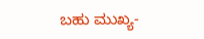ಬಹು ಮುಖ್ಯ-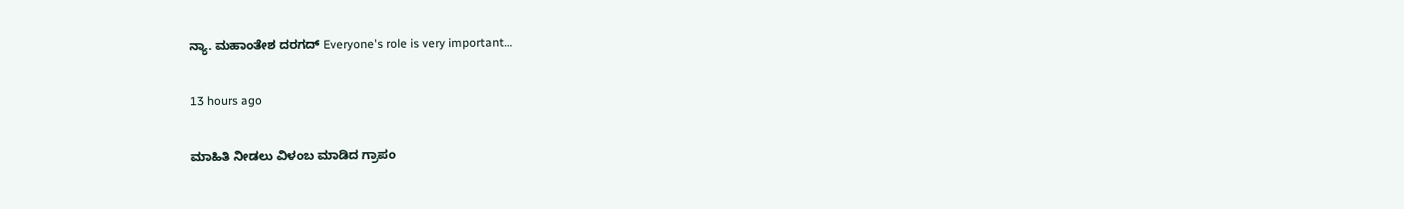ನ್ಯಾ. ಮಹಾಂತೇಶ ದರಗದ್ Everyone's role is very important…

13 hours ago

ಮಾಹಿತಿ ನೀಡಲು ವಿಳಂಬ ಮಾಡಿದ ಗ್ರಾಪಂ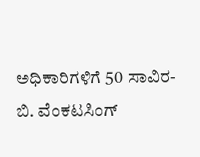ಅಧಿಕಾರಿಗಳಿಗೆ 50 ಸಾವಿರ- ಬಿ. ವೆಂಕಟಸಿಂಗ್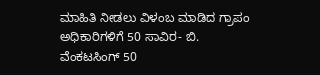ಮಾಹಿತಿ ನೀಡಲು ವಿಳಂಬ ಮಾಡಿದ ಗ್ರಾಪಂ ಅಧಿಕಾರಿಗಳಿಗೆ 50 ಸಾವಿರ- ಬಿ. ವೆಂಕಟಸಿಂಗ್ 50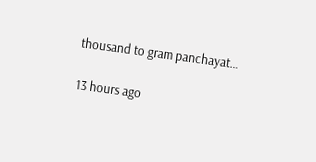thousand to gram panchayat…

13 hours ago